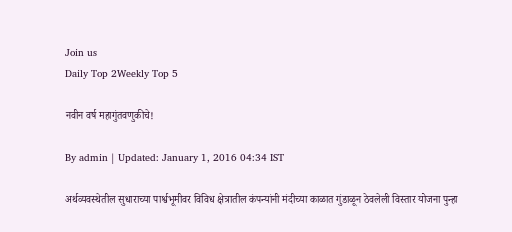Join us
Daily Top 2Weekly Top 5

नवीन वर्ष महागुंतवणुकीचे!

By admin | Updated: January 1, 2016 04:34 IST

अर्थव्यवस्थेतील सुधाराच्या पार्श्वभूमीवर विविध क्षेत्रातील कंपन्यांनी मंदीच्या काळात गुंडाळून ठेवलेली विस्तार योजना पुन्हा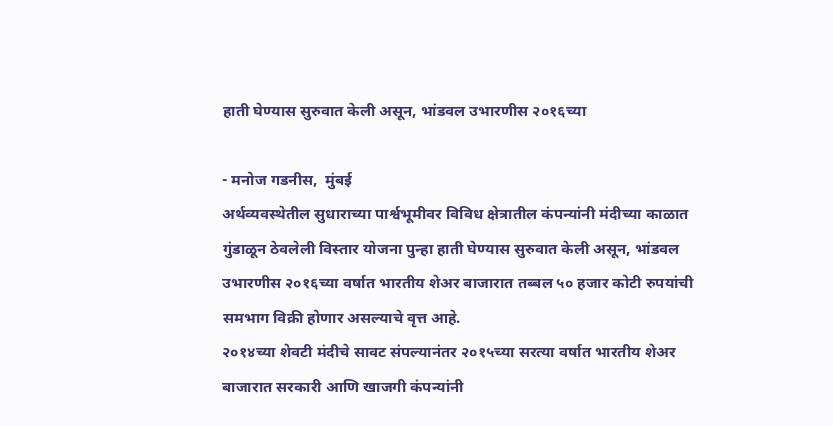हाती घेण्यास सुरुवात केली असून, भांडवल उभारणीस २०१६च्या

- मनोज गडनीस,  मुंबई
अर्थव्यवस्थेतील सुधाराच्या पार्श्वभूमीवर विविध क्षेत्रातील कंपन्यांनी मंदीच्या काळात गुंडाळून ठेवलेली विस्तार योजना पुन्हा हाती घेण्यास सुरुवात केली असून, भांडवल उभारणीस २०१६च्या वर्षात भारतीय शेअर बाजारात तब्बल ५० हजार कोटी रुपयांची समभाग विक्री होणार असल्याचे वृत्त आहे.
२०१४च्या शेवटी मंदीचे सावट संपल्यानंतर २०१५च्या सरत्या वर्षात भारतीय शेअर बाजारात सरकारी आणि खाजगी कंपन्यांनी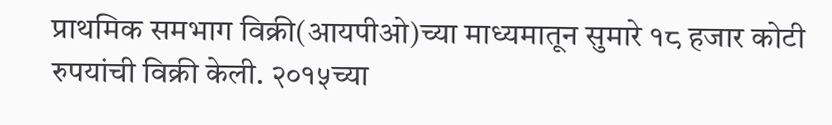प्राथमिक समभाग विक्री(आयपीओ)च्या माध्यमातून सुमारे १८ हजार कोटी रुपयांची विक्री केली. २०१५च्या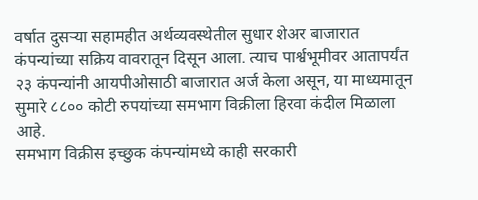वर्षात दुसऱ्या सहामहीत अर्थव्यवस्थेतील सुधार शेअर बाजारात कंपन्यांच्या सक्रिय वावरातून दिसून आला. त्याच पार्श्वभूमीवर आतापर्यंत २३ कंपन्यांनी आयपीओसाठी बाजारात अर्ज केला असून, या माध्यमातून सुमारे ८८०० कोटी रुपयांच्या समभाग विक्रीला हिरवा कंदील मिळाला आहे.
समभाग विक्रीस इच्छुक कंपन्यांमध्ये काही सरकारी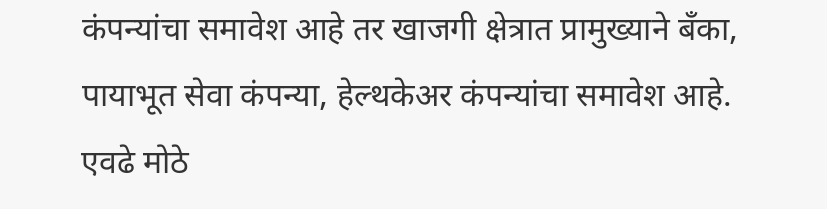कंपन्यांचा समावेश आहे तर खाजगी क्षेत्रात प्रामुख्याने बँका, पायाभूत सेवा कंपन्या, हेल्थकेअर कंपन्यांचा समावेश आहे. एवढे मोठे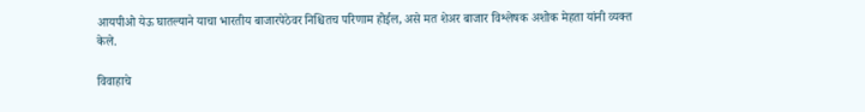आयपीओ येऊ घातल्याने याचा भारतीय बाजारपेठेवर निश्चितच परिणाम होईल, असे मत शेअर बाजार विश्लेषक अशोक मेहता यांनी व्यक्त केले.

विवाहाचे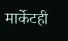मार्केटही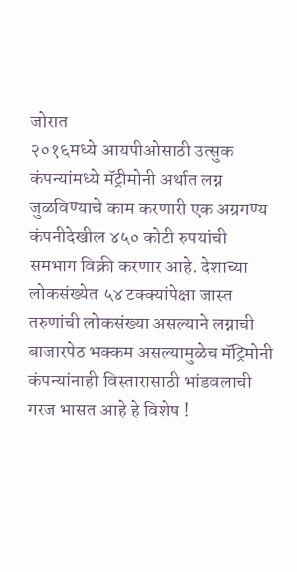जोरात
२०१६मध्ये आयपीओसाठी उत्सुक कंपन्यांमध्ये मॅट्रीमोनी अर्थात लग्न जुळविण्याचे काम करणारी एक अग्रगण्य कंपनीदेखील ४५० कोटी रुपयांची समभाग विक्री करणार आहे. देशाच्या लोकसंख्येत ५४ टक्क्यांपेक्षा जास्त तरुणांची लोकसंख्या असल्याने लग्नाची बाजारपेठ भक्कम असल्यामुळेच मॅट्रिमोनी कंपन्यांनाही विस्तारासाठी भांडवलाची गरज भासत आहे हे विशेष !